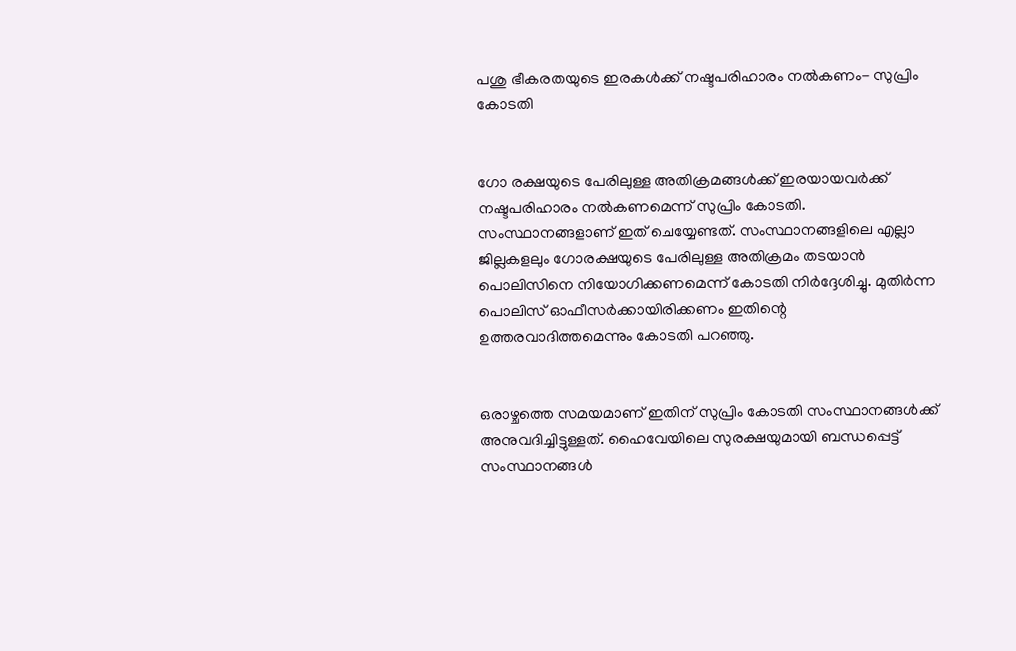പശു ഭീകരതയുടെ ഇരകള്‍ക്ക് നഷ്ടപരിഹാരം നല്‍കണം- സുപ്രിം കോടതി


ഗോ രക്ഷയുടെ പേരിലുള്ള അതിക്രമങ്ങള്‍ക്ക് ഇരയായവര്‍ക്ക് നഷ്ടപരിഹാരം നല്‍കണമെന്ന് സുപ്രിം കോടതി. സംസ്ഥാനങ്ങളാണ് ഇത് ചെയ്യേണ്ടത്. സംസ്ഥാനങ്ങളിലെ എല്ലാ ജില്ലകളലും ഗോരക്ഷയുടെ പേരിലുള്ള അതിക്രമം തടയാന്‍ പൊലിസിനെ നിയോഗിക്കണമെന്ന് കോടതി നിര്‍ദ്ദേശിച്ചു. മുതിര്‍ന്ന പൊലിസ് ഓഫീസര്‍ക്കായിരിക്കണം ഇതിന്റെ ഉത്തരവാദിത്തമെന്നും കോടതി പറഞ്ഞു.


ഒരാഴ്ചത്തെ സമയമാണ് ഇതിന് സുപ്രിം കോടതി സംസ്ഥാനങ്ങള്‍ക്ക് അനുവദിച്ചിട്ടുള്ളത്. ഹൈവേയിലെ സുരക്ഷയുമായി ബന്ധപ്പെട്ട് സംസ്ഥാനങ്ങള്‍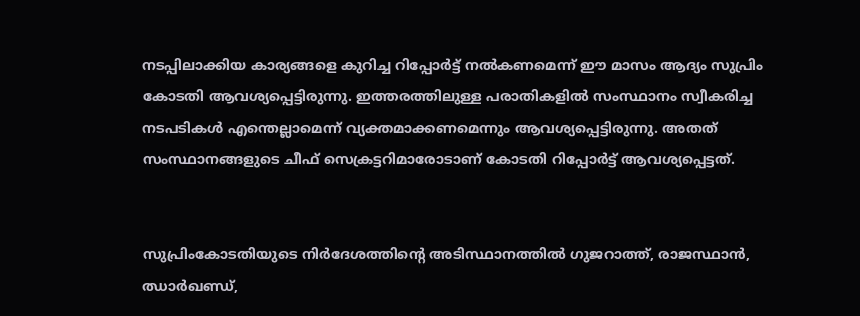നടപ്പിലാക്കിയ കാര്യങ്ങളെ കുറിച്ച റിപ്പോര്‍ട്ട് നല്‍കണമെന്ന് ഈ മാസം ആദ്യം സുപ്രിം കോടതി ആവശ്യപ്പെട്ടിരുന്നു. ഇത്തരത്തിലുള്ള പരാതികളില്‍ സംസ്ഥാനം സ്വീകരിച്ച നടപടികള്‍ എന്തെല്ലാമെന്ന് വ്യക്തമാക്കണമെന്നും ആവശ്യപ്പെട്ടിരുന്നു. അതത് സംസ്ഥാനങ്ങളുടെ ചീഫ് സെക്രട്ടറിമാരോടാണ് കോടതി റിപ്പോര്‍ട്ട് ആവശ്യപ്പെട്ടത്.


സുപ്രിംകോടതിയുടെ നിര്‍ദേശത്തിന്റെ അടിസ്ഥാനത്തില്‍ ഗുജറാത്ത്, രാജസ്ഥാന്‍, ഝാര്‍ഖണ്ഡ്,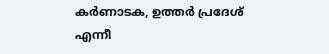കര്‍ണാടക, ഉത്തര്‍ പ്രദേശ് എന്നീ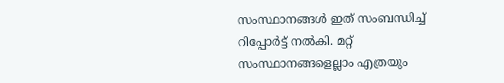സംസ്ഥാനങ്ങള്‍ ഇത് സംബന്ധിച്ച് റിപ്പോര്‍ട്ട് നല്‍കി. മറ്റ് സംസ്ഥാനങ്ങളെല്ലാം എത്രയും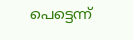പെട്ടെന്ന്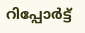റിപ്പോര്‍ട്ട്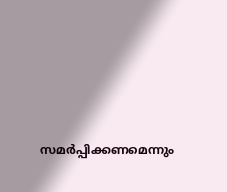സമര്‍പ്പിക്കണമെന്നും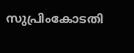സുപ്രിംകോടതി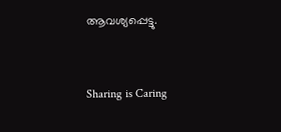ആവശ്യപ്പെട്ടു.



Sharing is Caring